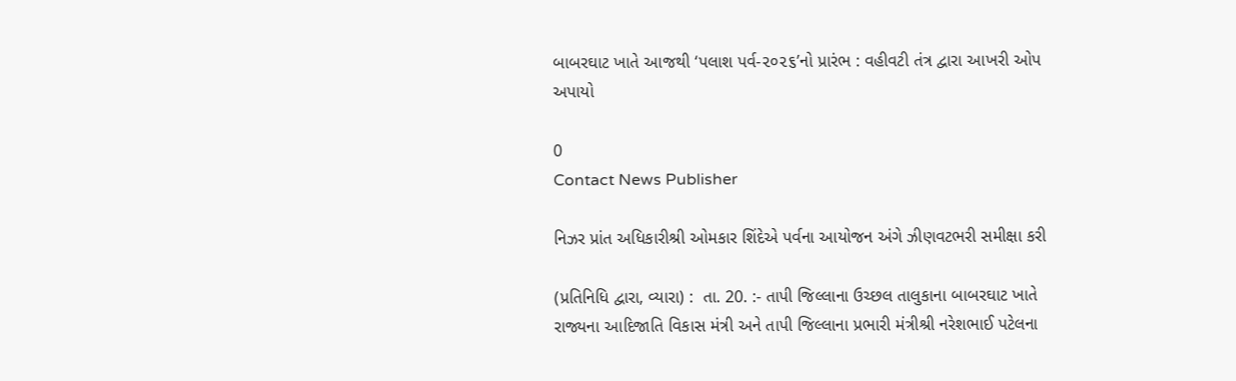બાબરઘાટ ખાતે આજથી ‘પલાશ પર્વ-૨૦૨૬’નો પ્રારંભ : વહીવટી તંત્ર દ્વારા આખરી ઓપ અપાયો

0
Contact News Publisher

નિઝર પ્રાંત અધિકારીશ્રી ઓમકાર શિંદેએ પર્વના આયોજન અંગે ઝીણવટભરી સમીક્ષા કરી

(પ્રતિનિધિ દ્વારા, વ્યારા) :  તા. 20. :- તાપી જિલ્લાના ઉચ્છલ તાલુકાના બાબરઘાટ ખાતે રાજ્યના આદિજાતિ વિકાસ મંત્રી અને તાપી જિલ્લાના પ્રભારી મંત્રીશ્રી નરેશભાઈ પટેલના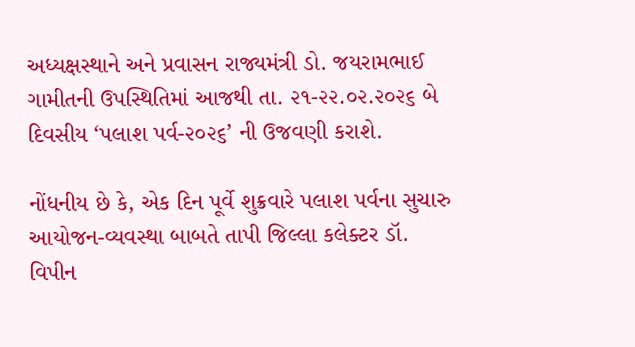અધ્યક્ષસ્થાને અને પ્રવાસન રાજ્યમંત્રી ડો. જયરામભાઈ ગામીતની ઉપસ્થિતિમાં આજથી તા. ૨૧-૨૨.૦૨.૨૦૨૬ બે દિવસીય ‘પલાશ પર્વ-૨૦૨૬’ ની ઉજવણી કરાશે.

નોંધનીય છે કે, એક દિન પૂર્વે શુક્રવારે પલાશ પર્વના સુચારુ આયોજન-વ્યવસ્થા બાબતે તાપી જિલ્લા કલેક્ટર ડૉ. વિપીન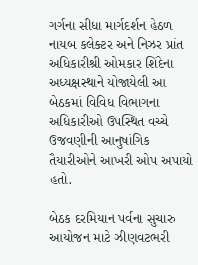ગર્ગના સીધા માર્ગદર્શન હેઠળ નાયબ કલેક્ટર અને નિઝર પ્રાંત અધિકારીશ્રી ઓમકાર શિંદેના અધ્યક્ષસ્થાને યોજાયેલી આ બેઠકમાં વિવિધ વિભાગના અધિકારીઓ ઉપસ્થિત વચ્ચે ઉજવણીની આનુષાંગિક તૈયારીઓને આખરી ઓપ અપાયો હતો.

બેઠક દરમિયાન પર્વના સુચારુ આયોજન માટે ઝીણવટભરી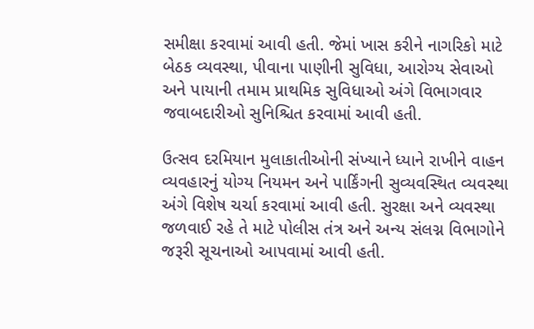સમીક્ષા કરવામાં આવી હતી. જેમાં ખાસ કરીને નાગરિકો માટે બેઠક વ્યવસ્થા, પીવાના પાણીની સુવિધા, આરોગ્ય સેવાઓ અને પાયાની તમામ પ્રાથમિક સુવિધાઓ અંગે વિભાગવાર જવાબદારીઓ સુનિશ્ચિત કરવામાં આવી હતી.

ઉત્સવ દરમિયાન મુલાકાતીઓની સંખ્યાને ધ્યાને રાખીને વાહન વ્યવહારનું યોગ્ય નિયમન અને પાર્કિંગની સુવ્યવસ્થિત વ્યવસ્થા અંગે વિશેષ ચર્ચા કરવામાં આવી હતી. સુરક્ષા અને વ્યવસ્થા જળવાઈ રહે તે માટે પોલીસ તંત્ર અને અન્ય સંલગ્ન વિભાગોને જરૂરી સૂચનાઓ આપવામાં આવી હતી.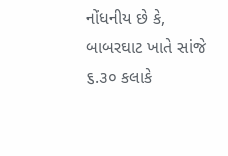નોંધનીય છે કે, બાબરઘાટ ખાતે સાંજે ૬.૩૦ કલાકે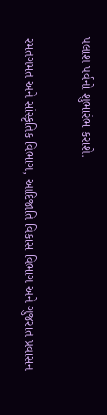પલાશ પર્વનો શુભારંભ કરાશે.

રમતગમત અને સાંસ્કૃતિક વિભાગ, આદિજાતિ વિકાસ વિભાગ અને ગુજરાત પ્રવાસન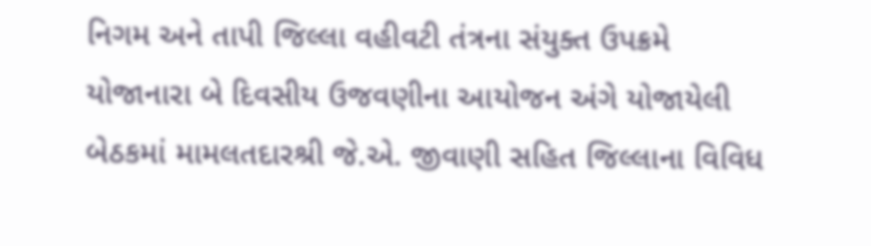નિગમ અને તાપી જિલ્લા વહીવટી તંત્રના સંયુક્ત ઉપક્રમે યોજાનારા બે દિવસીય ઉજવણીના આયોજન અંગે યોજાયેલી બેઠકમાં મામલતદારશ્રી જે.એ. જીવાણી સહિત જિલ્લાના વિવિધ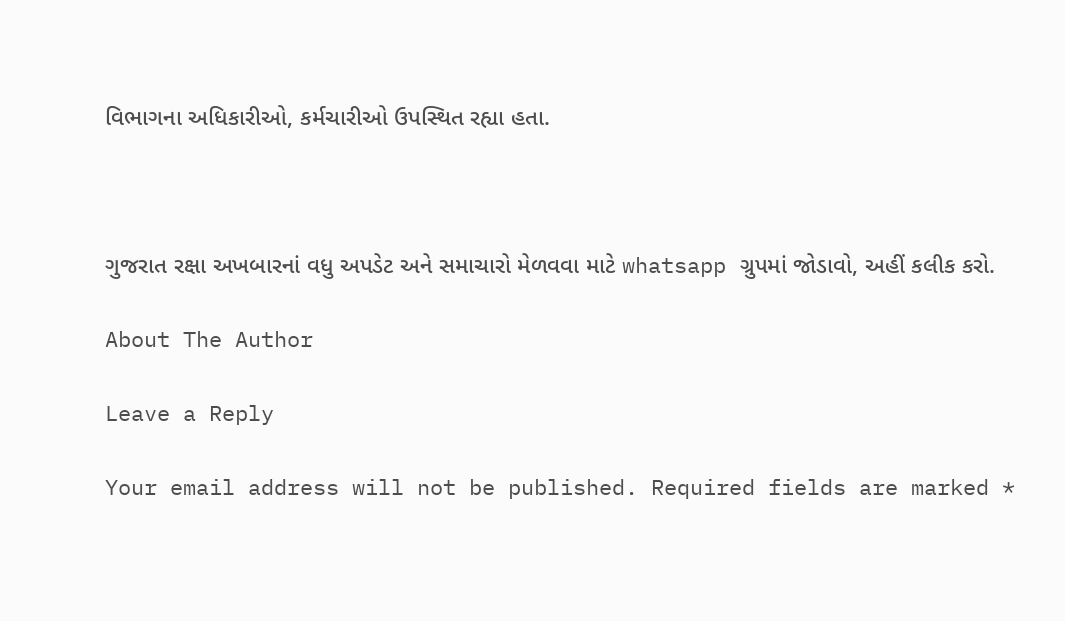વિભાગના અધિકારીઓ, કર્મચારીઓ ઉપસ્થિત રહ્યા હતા.



ગુજરાત રક્ષા અખબારનાં વધુ અપડેટ અને સમાચારો મેળવવા માટે whatsapp ગ્રુપમાં જોડાવો, અહીં કલીક કરો.

About The Author

Leave a Reply

Your email address will not be published. Required fields are marked *